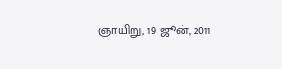ஞாயிறு, 19 ஜூன், 2011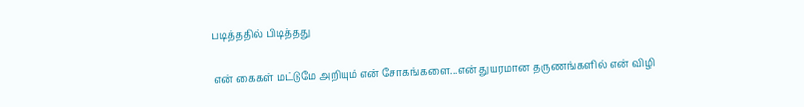படித்ததில் பிடித்தது

என் கைகள் மட்டுமே அறியும் என் சோகங்களை...என் துயரமான தருணங்களில் என் விழி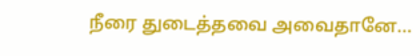நீரை துடைத்தவை அவைதானே...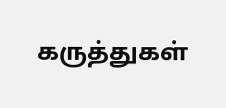கருத்துகள்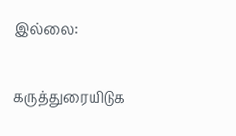இல்லை:

கருத்துரையிடுக